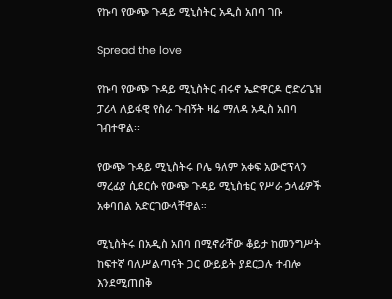የኩባ የውጭ ጉዳይ ሚኒስትር አዲስ አበባ ገቡ

Spread the love

የኩባ የውጭ ጉዳይ ሚኒስትር ብሩኖ ኤድዋርዶ ሮድሪጌዝ ፓሪላ ለይፋዊ የስራ ጉብኝት ዛሬ ማለዳ አዲስ አበባ ገብተዋል፡፡

የውጭ ጉዳይ ሚኒስትሩ ቦሌ ዓለም አቀፍ አውሮፕላን ማረፊያ ሲደርሱ የውጭ ጉዳይ ሚኒስቴር የሥራ ኃላፊዎች አቀባበል አድርገውላቸዋል።

ሚኒስትሩ በአዲስ አበባ በሚኖራቸው ቆይታ ከመንግሥት ከፍተኛ ባለሥልጣናት ጋር ውይይት ያደርጋሉ ተብሎ እንደሚጠበቅ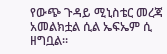የውጭ ጉዳይ ሚኒስቴር መረጃ አመልክቷል ሲል ኤፍኤም ሲ ዘግቧል።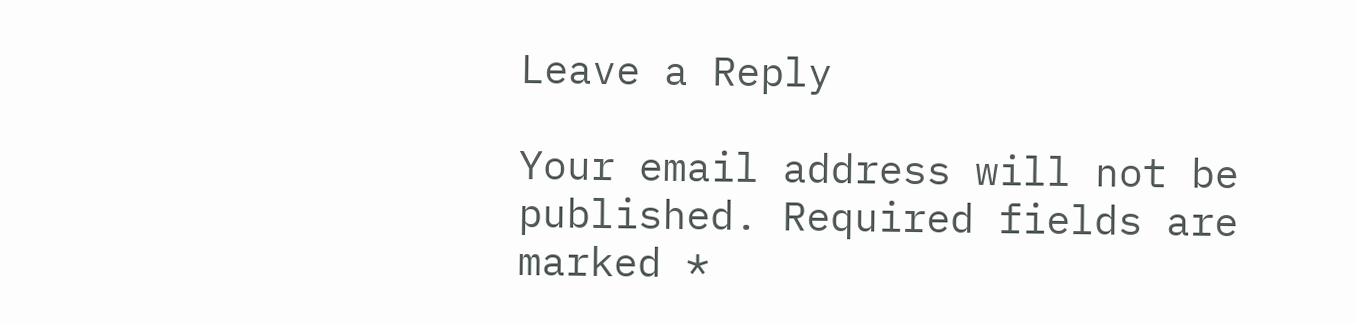Leave a Reply

Your email address will not be published. Required fields are marked *